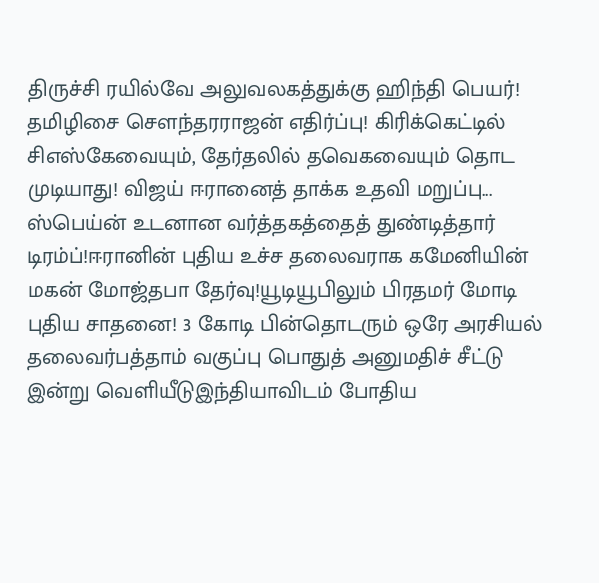திருச்சி ரயில்வே அலுவலகத்துக்கு ஹிந்தி பெயர்! தமிழிசை செளந்தரராஜன் எதிர்ப்பு! கிரிக்கெட்டில் சிஎஸ்கேவையும், தேர்தலில் தவெகவையும் தொட முடியாது! விஜய் ஈரானைத் தாக்க உதவி மறுப்பு... ஸ்பெய்ன் உடனான வர்த்தகத்தைத் துண்டித்தார் டிரம்ப்!ஈரானின் புதிய உச்ச தலைவராக கமேனியின் மகன் மோஜ்தபா தேர்வு!யூடியூபிலும் பிரதமர் மோடி புதிய சாதனை! 3 கோடி பின்தொடரும் ஒரே அரசியல் தலைவர்பத்தாம் வகுப்பு பொதுத் அனுமதிச் சீட்டு இன்று வெளியீடுஇந்தியாவிடம் போதிய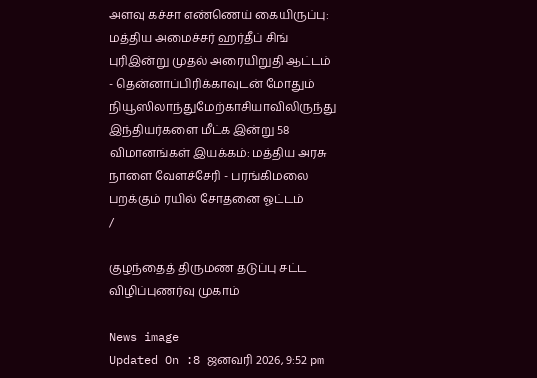அளவு கச்சா எண்ணெய் கையிருப்பு: மத்திய அமைச்சர் ஹர்தீப் சிங் புரிஇன்று முதல் அரையிறுதி ஆட்டம் - தென்னாப்பிரிக்காவுடன் மோதும் நியூஸிலாந்துமேற்காசியாவிலிருந்து இந்தியர்களை மீட்க இன்று 58 விமானங்கள் இயக்கம்: மத்திய அரசு நாளை வேளச்சேரி - பரங்கிமலை பறக்கும் ரயில் சோதனை ஓட்டம்
/

குழந்தைத் திருமண தடுப்பு சட்ட விழிப்புணர்வு முகாம்

News image
Updated On :8 ஜனவரி 2026, 9:52 pm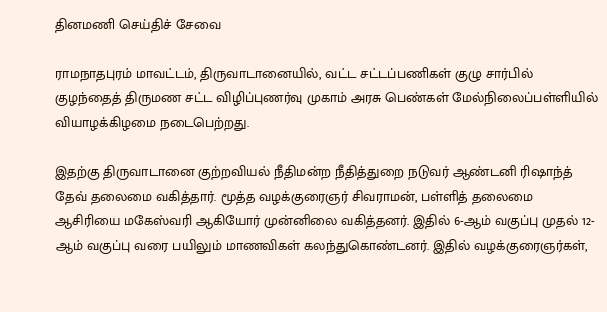தினமணி செய்திச் சேவை

ராமநாதபுரம் மாவட்டம், திருவாடானையில், வட்ட சட்டப்பணிகள் குழு சார்பில் குழந்தைத் திருமண சட்ட விழிப்புணர்வு முகாம் அரசு பெண்கள் மேல்நிலைப்பள்ளியில் வியாழக்கிழமை நடைபெற்றது.

இதற்கு திருவாடானை குற்றவியல் நீதிமன்ற நீதித்துறை நடுவர் ஆண்டனி ரிஷாந்த் தேவ் தலைமை வகித்தார். மூத்த வழக்குரைஞர் சிவராமன், பள்ளித் தலைமை ஆசிரியை மகேஸ்வரி ஆகியோர் முன்னிலை வகித்தனர். இதில் 6-ஆம் வகுப்பு முதல் 12-ஆம் வகுப்பு வரை பயிலும் மாணவிகள் கலந்துகொண்டனர். இதில் வழக்குரைஞர்கள்,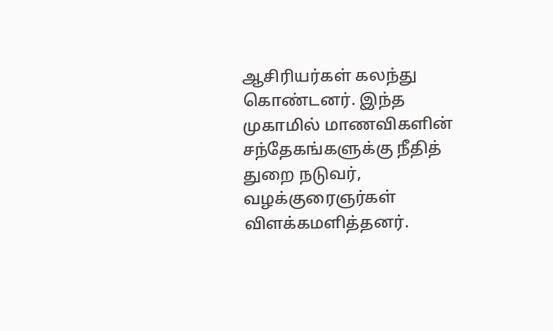ஆசிரியர்கள் கலந்து கொண்டனர். இந்த முகாமில் மாணவிகளின் சந்தேகங்களுக்கு நீதித் துறை நடுவர், வழக்குரைஞர்கள் விளக்கமளித்தனர்.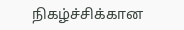நிகழ்ச்சிக்கான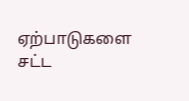ஏற்பாடுகளை சட்ட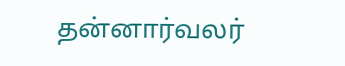தன்னார்வலர்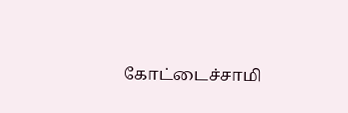கோட்டைச்சாமி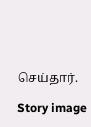செய்தார்.

Story image